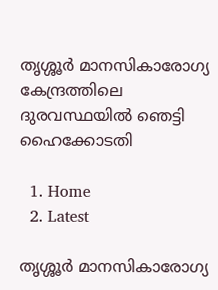തൃശ്ശൂർ മാനസികാരോഗ്യ കേന്ദ്രത്തിലെ ദുരവസ്ഥയിൽ ഞെട്ടി ഹൈക്കോടതി

  1. Home
  2. Latest

തൃശ്ശൂർ മാനസികാരോഗ്യ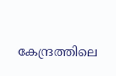കേന്ദ്രത്തിലെ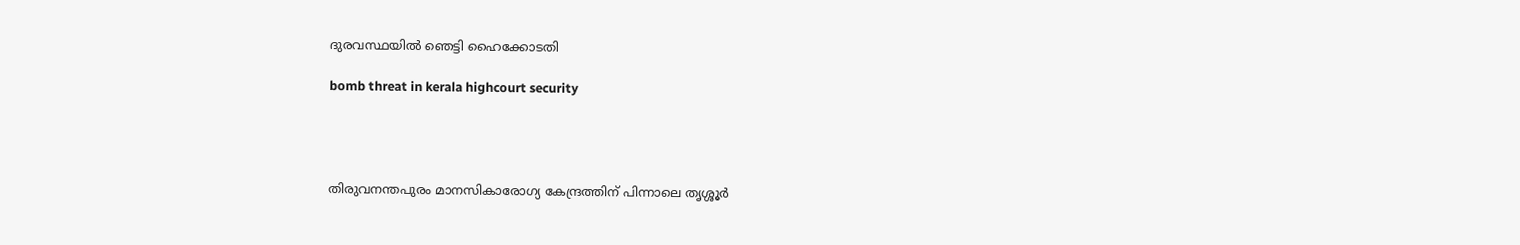ദുരവസ്ഥയിൽ ഞെട്ടി ഹൈക്കോടതി

bomb threat in kerala highcourt security




തിരുവനന്തപുരം മാനസികാരോഗ്യ കേന്ദ്രത്തിന് പിന്നാലെ തൃശ്ശൂർ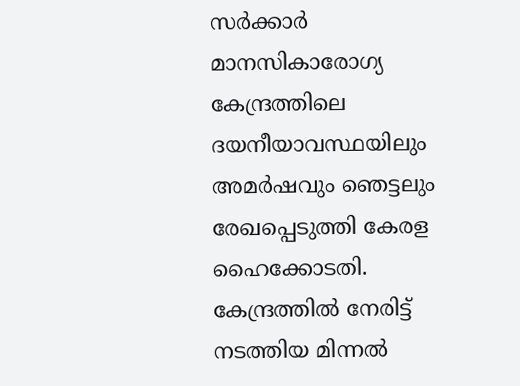സർക്കാർ മാനസികാരോഗ്യ കേന്ദ്രത്തിലെ ദയനീയാവസ്ഥയിലും അമർഷവും ഞെട്ടലും രേഖപ്പെടുത്തി കേരള ഹൈക്കോടതി. കേന്ദ്രത്തിൽ നേരിട്ട് നടത്തിയ മിന്നൽ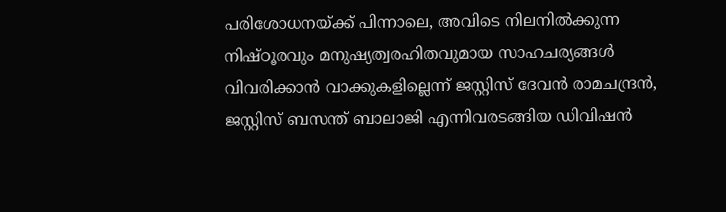പരിശോധനയ്ക്ക് പിന്നാലെ, അവിടെ നിലനിൽക്കുന്ന നിഷ്ഠൂരവും മനുഷ്യത്വരഹിതവുമായ സാഹചര്യങ്ങൾ വിവരിക്കാൻ വാക്കുകളില്ലെന്ന് ജസ്റ്റിസ് ദേവൻ രാമചന്ദ്രൻ, ജസ്റ്റിസ് ബസന്ത് ബാലാജി എന്നിവരടങ്ങിയ ഡിവിഷൻ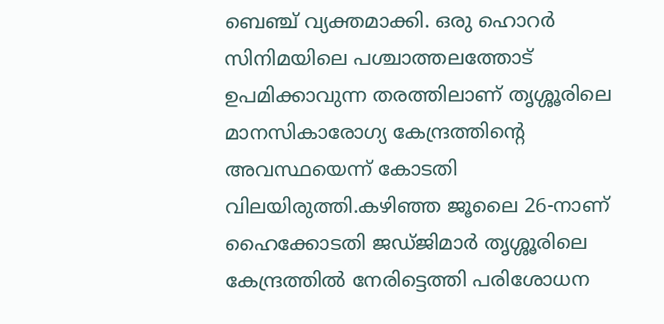ബെഞ്ച് വ്യക്തമാക്കി. ഒരു ഹൊറർ സിനിമയിലെ പശ്ചാത്തലത്തോട് ഉപമിക്കാവുന്ന തരത്തിലാണ് തൃശ്ശൂരിലെ മാനസികാരോഗ്യ കേന്ദ്രത്തിന്റെ അവസ്ഥയെന്ന് കോടതി വിലയിരുത്തി.കഴിഞ്ഞ ജൂലൈ 26-നാണ് ഹൈക്കോടതി ജഡ്ജിമാർ തൃശ്ശൂരിലെ കേന്ദ്രത്തിൽ നേരിട്ടെത്തി പരിശോധന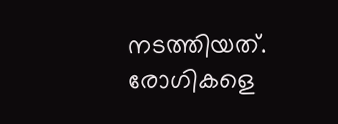നടത്തിയത്. രോഗികളെ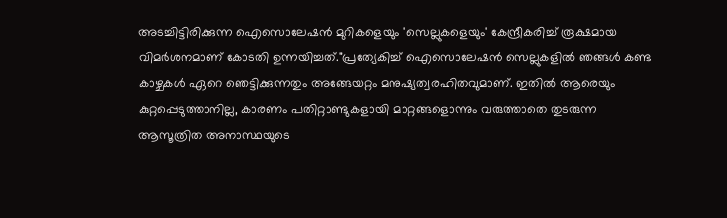അടച്ചിട്ടിരിക്കുന്ന ഐസൊലേഷൻ മുറികളെയും 'സെല്ലുകളെയും' കേന്ദ്രീകരിച്ച് രൂക്ഷമായ വിമർശനമാണ് കോടതി ഉന്നയിച്ചത്."പ്രത്യേകിച്ച് ഐസൊലേഷൻ സെല്ലുകളിൽ ഞങ്ങൾ കണ്ട കാഴ്ചകൾ ഏറെ ഞെട്ടിക്കുന്നതും അങ്ങേയറ്റം മനുഷ്യത്വരഹിതവുമാണ്. ഇതിൽ ആരെയും കുറ്റപ്പെടുത്താനില്ല, കാരണം പതിറ്റാണ്ടുകളായി മാറ്റങ്ങളൊന്നും വരുത്താതെ തുടരുന്ന ആസൂത്രിത അനാസ്ഥയുടെ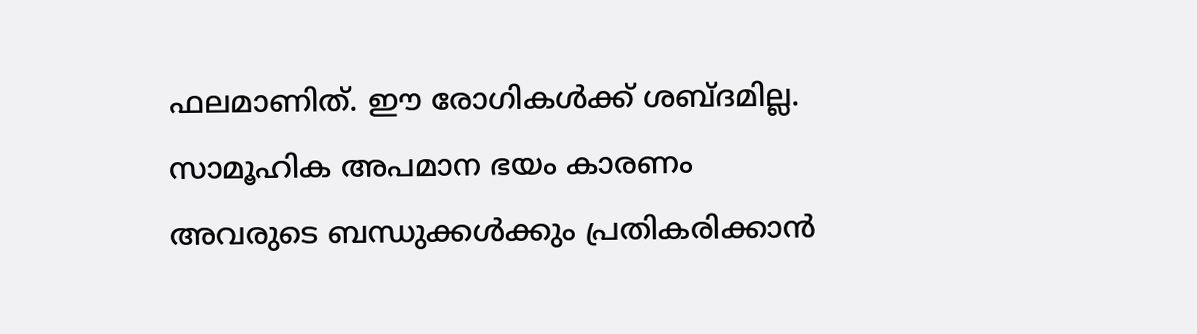ഫലമാണിത്. ഈ രോഗികൾക്ക് ശബ്ദമില്ല. സാമൂഹിക അപമാന ഭയം കാരണം അവരുടെ ബന്ധുക്കൾക്കും പ്രതികരിക്കാൻ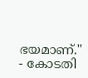ഭയമാണ്." - കോടതി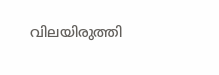വിലയിരുത്തി